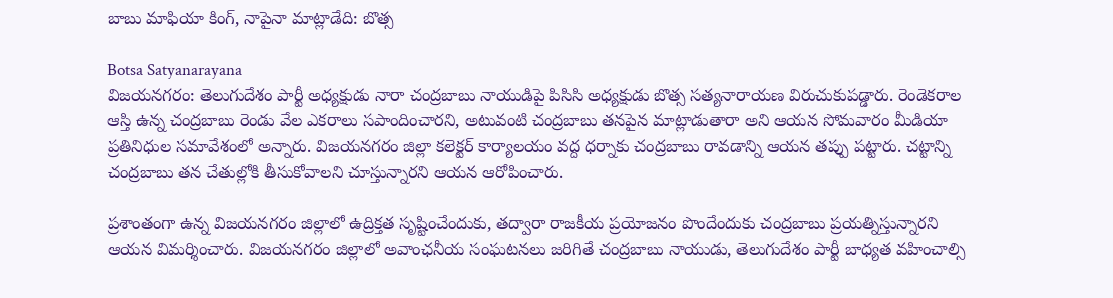బాబు మాఫియా కింగ్, నాపైనా మాట్లాడేది: బొత్స

Botsa Satyanarayana
విజయనగరం: తెలుగుదేశం పార్టీ అధ్యక్షుడు నారా చంద్రబాబు నాయుడిపై పిసిసి అధ్యక్షుడు బొత్స సత్యనారాయణ విరుచుకుపడ్డారు. రెండెకరాల ఆస్తి ఉన్న చంద్రబాబు రెండు వేల ఎకరాలు సపాందించారని, అటువంటి చంద్రబాబు తనపైన మాట్లాడుతారా అని ఆయన సోమవారం మీడియా ప్రతినిధుల సమావేశంలో అన్నారు. విజయనగరం జిల్లా కలెక్టర్ కార్యాలయం వద్ద ధర్నాకు చంద్రబాబు రావడాన్ని ఆయన తప్పు పట్టారు. చట్టాన్ని చంద్రబాబు తన చేతుల్లోకి తీసుకోవాలని చూస్తున్నారని ఆయన ఆరోపించారు.

ప్రశాంతంగా ఉన్న విజయనగరం జిల్లాలో ఉద్రిక్తత సృష్టించేందుకు, తద్వారా రాజకీయ ప్రయోజనం పొందేందుకు చంద్రబాబు ప్రయత్నిస్తున్నారని ఆయన విమర్శించారు. విజయనగరం జిల్లాలో అవాంఛనీయ సంఘటనలు జరిగితే చంద్రబాబు నాయుడు, తెలుగుదేశం పార్టీ బాధ్యత వహించాల్సి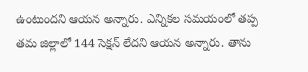ఉంటుందని ఆయన అన్నారు. ఎన్నికల సమయంలో తప్ప తమ జిల్లాలో 144 సెక్షన్ లేదని ఆయన అన్నారు. తాను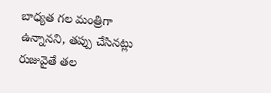బాధ్యత గల మంత్రిగా ఉన్నానని, తప్పు చేసినట్లు రుజువైతే తల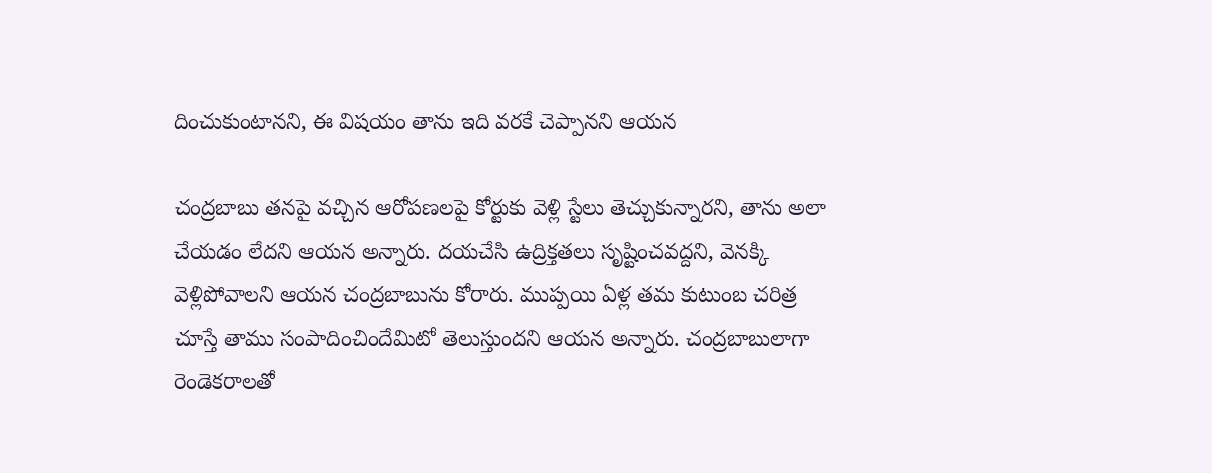దించుకుంటానని, ఈ విషయం తాను ఇది వరకే చెప్పానని ఆయన

చంద్రబాబు తనపై వచ్చిన ఆరోపణలపై కోర్టుకు వెళ్లి స్టేలు తెచ్చుకున్నారని, తాను అలా చేయడం లేదని ఆయన అన్నారు. దయచేసి ఉద్రిక్తతలు సృష్టించవద్దని, వెనక్కి వెళ్లిపోవాలని ఆయన చంద్రబాబును కోరారు. ముప్పయి ఏళ్ల తమ కుటుంబ చరిత్ర చూస్తే తాము సంపాదించిందేమిటో తెలుస్తుందని ఆయన అన్నారు. చంద్రబాబులాగా రెండెకరాలతో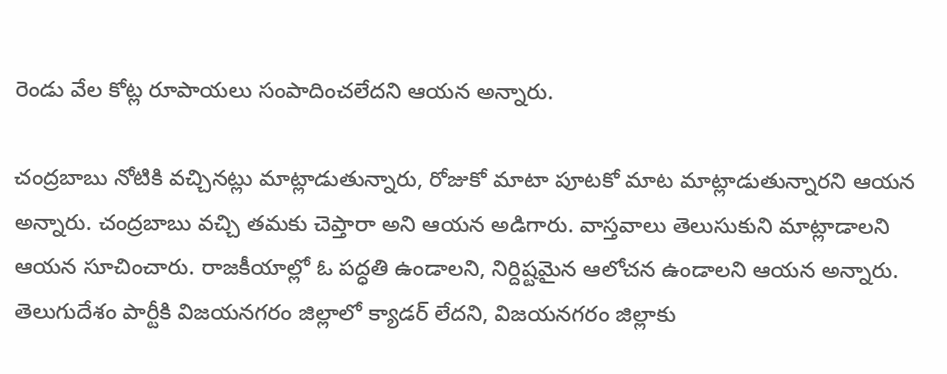రెండు వేల కోట్ల రూపాయలు సంపాదించలేదని ఆయన అన్నారు.

చంద్రబాబు నోటికి వచ్చినట్లు మాట్లాడుతున్నారు, రోజుకో మాటా పూటకో మాట మాట్లాడుతున్నారని ఆయన అన్నారు. చంద్రబాబు వచ్చి తమకు చెప్తారా అని ఆయన అడిగారు. వాస్తవాలు తెలుసుకుని మాట్లాడాలని ఆయన సూచించారు. రాజకీయాల్లో ఓ పద్ధతి ఉండాలని, నిర్దిష్టమైన ఆలోచన ఉండాలని ఆయన అన్నారు. తెలుగుదేశం పార్టీకి విజయనగరం జిల్లాలో క్యాడర్ లేదని, విజయనగరం జిల్లాకు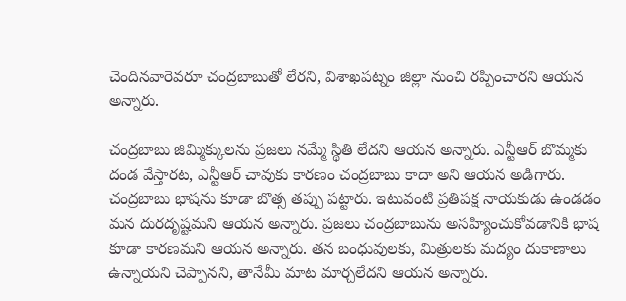చెందినవారెవరూ చంద్రబాబుతో లేరని, విశాఖపట్నం జిల్లా నుంచి రప్పించారని ఆయన అన్నారు.

చంద్రబాబు జిమ్మిక్కులను ప్రజలు నమ్మే స్థితి లేదని ఆయన అన్నారు. ఎన్టీఆర్ బొమ్మకు దండ వేస్తారట, ఎన్టీఆర్ చావుకు కారణం చంద్రబాబు కాదా అని ఆయన అడిగారు. చంద్రబాబు భాషను కూడా బొత్స తప్పు పట్టారు. ఇటువంటి ప్రతిపక్ష నాయకుడు ఉండడం మన దురదృష్టమని ఆయన అన్నారు. ప్రజలు చంద్రబాబును అసహ్యించుకోవడానికి భాష కూడా కారణమని ఆయన అన్నారు. తన బంధువులకు, మిత్రులకు మద్యం దుకాణాలు ఉన్నాయని చెప్పానని, తానేమీ మాట మార్చలేదని ఆయన అన్నారు.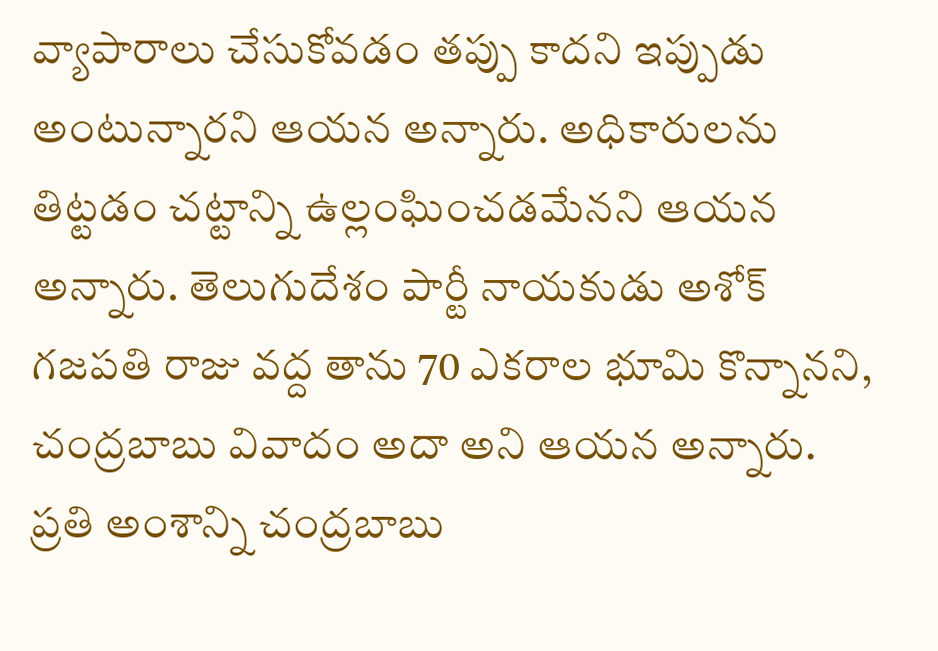వ్యాపారాలు చేసుకోవడం తప్పు కాదని ఇప్పుడు అంటున్నారని ఆయన అన్నారు. అధికారులను తిట్టడం చట్టాన్ని ఉల్లంఘించడమేనని ఆయన అన్నారు. తెలుగుదేశం పార్టీ నాయకుడు అశోక్ గజపతి రాజు వద్ద తాను 70 ఎకరాల భూమి కొన్నానని, చంద్రబాబు వివాదం అదా అని ఆయన అన్నారు. ప్రతి అంశాన్ని చంద్రబాబు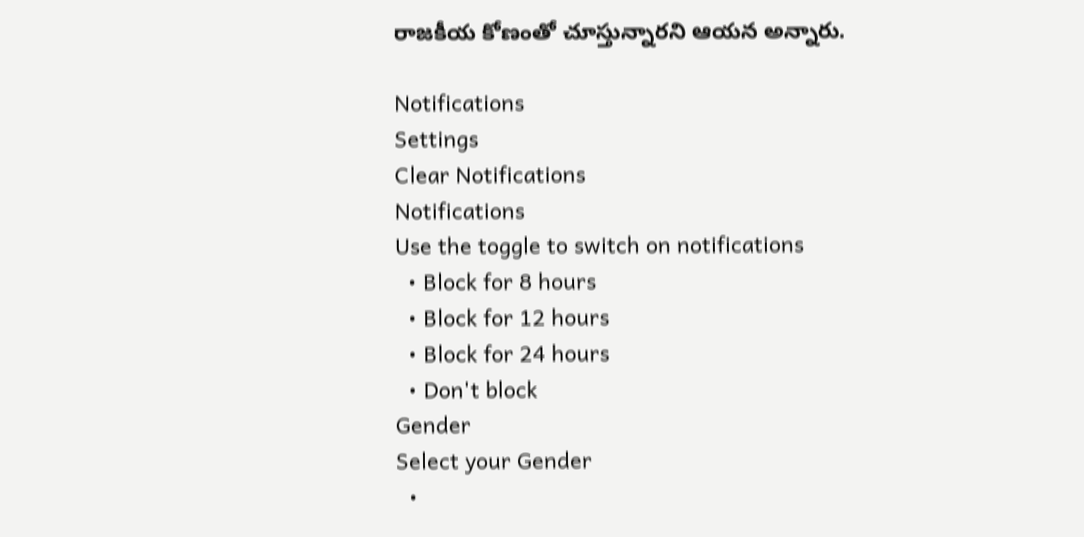రాజకీయ కోణంతో చూస్తున్నారని ఆయన అన్నారు.

Notifications
Settings
Clear Notifications
Notifications
Use the toggle to switch on notifications
  • Block for 8 hours
  • Block for 12 hours
  • Block for 24 hours
  • Don't block
Gender
Select your Gender
  •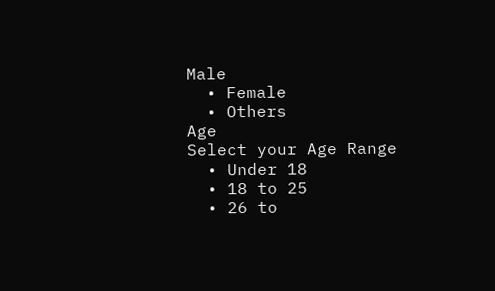Male
  • Female
  • Others
Age
Select your Age Range
  • Under 18
  • 18 to 25
  • 26 to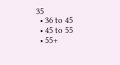35
  • 36 to 45
  • 45 to 55
  • 55+